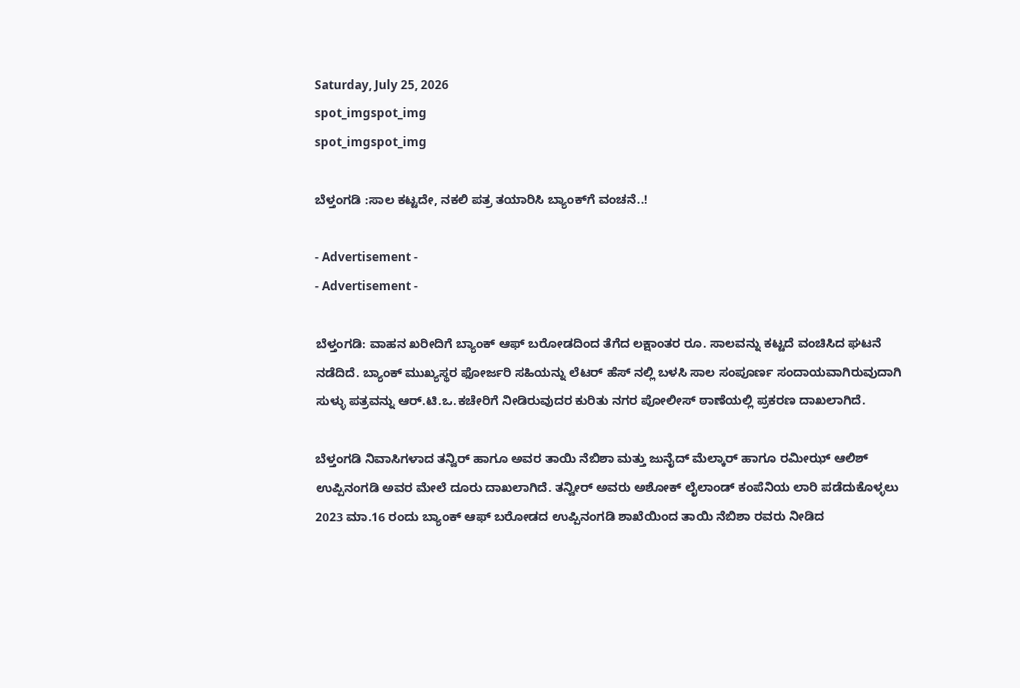Saturday, July 25, 2026
spot_imgspot_img
spot_imgspot_img

ಬೆಳ್ತಂಗಡಿ :ಸಾಲ ಕಟ್ಟದೇ, ನಕಲಿ ಪತ್ರ ತಯಾರಿಸಿ ಬ್ಯಾಂಕ್‌ಗೆ ವಂಚನೆ..!

- Advertisement -
- Advertisement -

ಬೆಳ್ತಂಗಡಿ: ವಾಹನ ಖರೀದಿಗೆ ಬ್ಯಾಂಕ್ ಆಫ್ ಬರೋಡದಿಂದ ತೆಗೆದ ಲಕ್ಷಾಂತರ ರೂ. ಸಾಲವನ್ನು ಕಟ್ಟದೆ ವಂಚಿಸಿದ ಘಟನೆ ನಡೆದಿದೆ. ಬ್ಯಾಂಕ್ ಮುಖ್ಯಸ್ಥರ ಫೋರ್ಜರಿ ಸಹಿಯನ್ನು ಲೆಟರ್ ಹೆಸ್ ನಲ್ಲಿ ಬಳಸಿ ಸಾಲ ಸಂಪೂರ್ಣ ಸಂದಾಯವಾಗಿರುವುದಾಗಿ ಸುಳ್ಳು ಪತ್ರವನ್ನು ಆರ್.ಟಿ.ಒ.ಕಚೇರಿಗೆ ನೀಡಿರುವುದರ ಕುರಿತು ನಗರ ಪೋಲೀಸ್ ಠಾಣೆಯಲ್ಲಿ ಪ್ರಕರಣ ದಾಖಲಾಗಿದೆ.

ಬೆಳ್ತಂಗಡಿ ನಿವಾಸಿಗಳಾದ ತನ್ವಿರ್ ಹಾಗೂ ಅವರ ತಾಯಿ ನೆಬಿಶಾ ಮತ್ತು ಜುನೈದ್ ಮೆಲ್ಕಾರ್ ಹಾಗೂ ರಮೀಝ್ ಆಲಿಶ್ ಉಪ್ಪಿನಂಗಡಿ ಅವರ ಮೇಲೆ ದೂರು ದಾಖಲಾಗಿದೆ. ತನ್ವೀರ್ ಅವರು ಅಶೋಕ್ ಲೈಲಾಂಡ್ ಕಂಪೆನಿಯ ಲಾರಿ ಪಡೆದುಕೊಳ್ಳಲು 2023 ಮಾ.16 ರಂದು ಬ್ಯಾಂಕ್ ಆಫ್ ಬರೋಡದ ಉಪ್ಪಿನಂಗಡಿ ಶಾಖೆಯಿಂದ ತಾಯಿ ನೆಬಿಶಾ ರವರು ನೀಡಿದ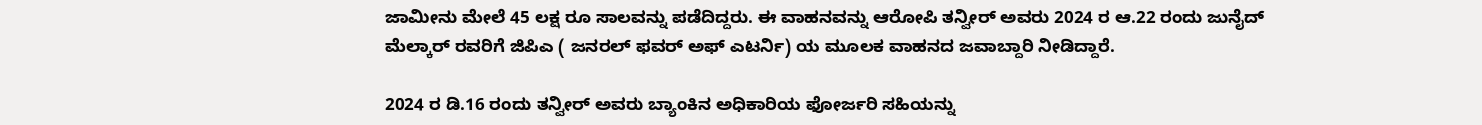ಜಾಮೀನು ಮೇಲೆ 45 ಲಕ್ಷ ರೂ ಸಾಲವನ್ನು ಪಡೆದಿದ್ದರು. ಈ ವಾಹನವನ್ನು ಆರೋಪಿ ತನ್ವೀರ್ ಅವರು 2024 ರ ಆ.22 ರಂದು ಜುನೈದ್ ಮೆಲ್ಕಾರ್ ರವರಿಗೆ ಜಿಪಿಎ ( ಜನರಲ್ ಫವರ್ ಅಫ್ ಎಟರ್ನಿ) ಯ ಮೂಲಕ ವಾಹನದ ಜವಾಬ್ದಾರಿ ನೀಡಿದ್ದಾರೆ.

2024 ರ ಡಿ.16 ರಂದು ತನ್ವೀರ್ ಅವರು ಬ್ಯಾಂಕಿನ ಅಧಿಕಾರಿಯ ಫೋರ್ಜರಿ ಸಹಿಯನ್ನು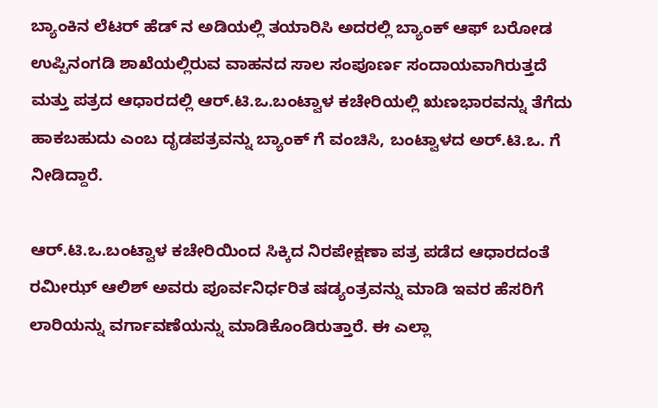ಬ್ಯಾಂಕಿನ ಲೆಟರ್ ಹೆಡ್ ನ ಅಡಿಯಲ್ಲಿ ತಯಾರಿಸಿ ಅದರಲ್ಲಿ ಬ್ಯಾಂಕ್ ಆಫ್ ಬರೋಡ ಉಪ್ಪಿನಂಗಡಿ ಶಾಖೆಯಲ್ಲಿರುವ ವಾಹನದ ಸಾಲ ಸಂಪೂರ್ಣ ಸಂದಾಯವಾಗಿರುತ್ತದೆ ಮತ್ತು ಪತ್ರದ ಆಧಾರದಲ್ಲಿ ಆರ್.ಟಿ.ಒ.ಬಂಟ್ವಾಳ ಕಚೇರಿಯಲ್ಲಿ ಋಣಭಾರವನ್ನು ತೆಗೆದು ಹಾಕಬಹುದು ಎಂಬ ದೃಡಪತ್ರವನ್ನು ಬ್ಯಾಂಕ್ ಗೆ ವಂಚಿಸಿ, ಬಂಟ್ವಾಳದ ಅರ್.ಟಿ.ಒ. ಗೆ ನೀಡಿದ್ದಾರೆ.

ಆರ್.ಟಿ.ಒ.ಬಂಟ್ವಾಳ ಕಚೇರಿಯಿಂದ ಸಿಕ್ಕಿದ ನಿರಪೇಕ್ಷಣಾ ಪತ್ರ ಪಡೆದ ಆಧಾರದಂತೆ ರಮೀಝ್ ಆಲಿಶ್ ಅವರು ಪೂರ್ವನಿರ್ಧರಿತ ಷಡ್ಯಂತ್ರವನ್ನು ಮಾಡಿ ಇವರ ಹೆಸರಿಗೆ ಲಾರಿಯನ್ನು ವರ್ಗಾವಣೆಯನ್ನು ಮಾಡಿಕೊಂಡಿರುತ್ತಾರೆ. ಈ ಎಲ್ಲಾ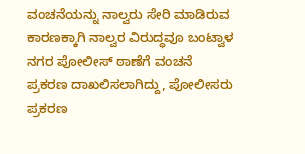ವಂಚನೆಯನ್ನು ನಾಲ್ವರು ಸೇರಿ ಮಾಡಿರುವ ಕಾರಣಕ್ಕಾಗಿ ನಾಲ್ವರ ವಿರುದ್ಧವೂ ಬಂಟ್ವಾಳ ನಗರ ಪೋಲೀಸ್ ಠಾಣೆಗೆ ವಂಚನೆ ಪ್ರಕರಣ ದಾಖಲಿಸಲಾಗಿದ್ದು, ಪೋಲೀಸರು ಪ್ರಕರಣ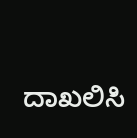ದಾಖಲಿಸಿ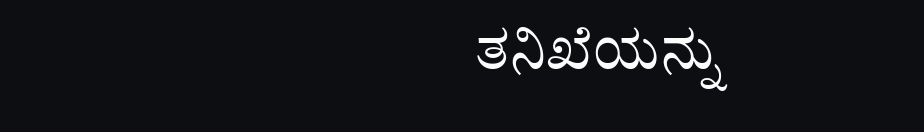ತನಿಖೆಯನ್ನು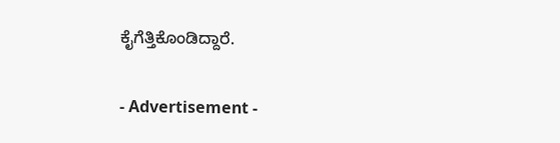ಕೈಗೆತ್ತಿಕೊಂಡಿದ್ದಾರೆ.

- Advertisement -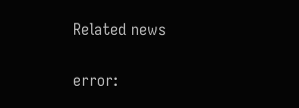Related news

error: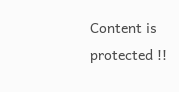Content is protected !!